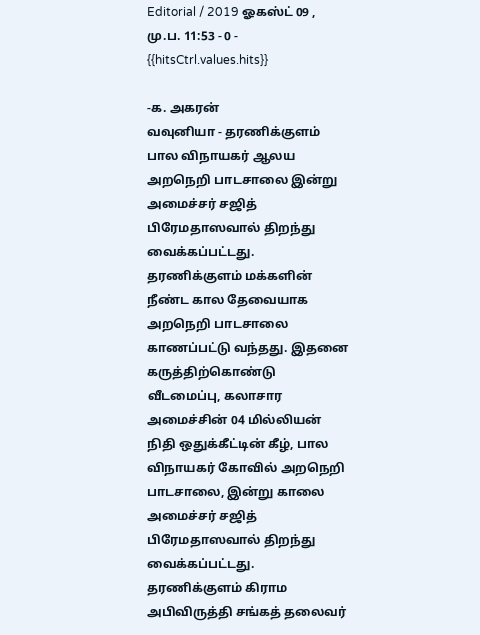Editorial / 2019 ஓகஸ்ட் 09 , மு.ப. 11:53 - 0 - {{hitsCtrl.values.hits}}

-க. அகரன்
வவுனியா - தரணிக்குளம் பால விநாயகர் ஆலய அறநெறி பாடசாலை இன்று அமைச்சர் சஜித் பிரேமதாஸவால் திறந்து வைக்கப்பட்டது.
தரணிக்குளம் மக்களின் நீண்ட கால தேவையாக அறநெறி பாடசாலை காணப்பட்டு வந்தது. இதனை கருத்திற்கொண்டு வீடமைப்பு, கலாசார அமைச்சின் 04 மில்லியன் நிதி ஒதுக்கீட்டின் கீழ், பால விநாயகர் கோவில் அறநெறி பாடசாலை, இன்று காலை அமைச்சர் சஜித் பிரேமதாஸவால் திறந்து வைக்கப்பட்டது.
தரணிக்குளம் கிராம அபிவிருத்தி சங்கத் தலைவர்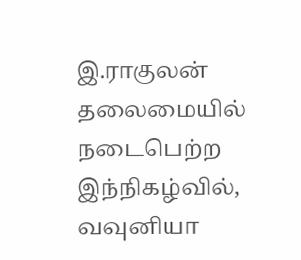இ.ராகுலன் தலைமையில் நடைபெற்ற இந்நிகழ்வில், வவுனியா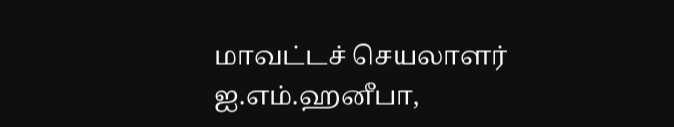மாவட்டச் செயலாளர் ஐ.எம்.ஹனீபா,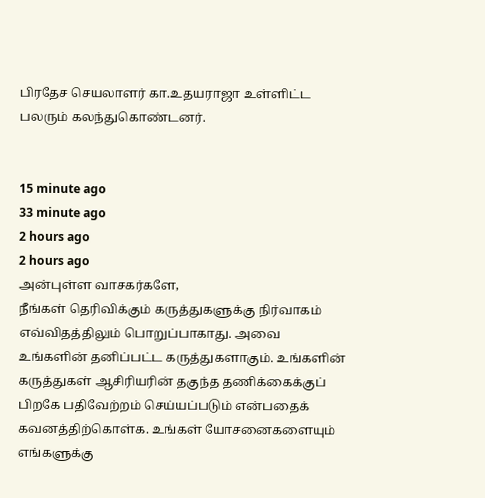பிரதேச செயலாளர் கா.உதயராஜா உள்ளிட்ட பலரும் கலந்துகொண்டனர்.


15 minute ago
33 minute ago
2 hours ago
2 hours ago
அன்புள்ள வாசகர்களே,
நீங்கள் தெரிவிக்கும் கருத்துகளுக்கு நிர்வாகம் எவ்விதத்திலும் பொறுப்பாகாது. அவை உங்களின் தனிப்பட்ட கருத்துகளாகும். உங்களின் கருத்துகள் ஆசிரியரின் தகுந்த தணிக்கைக்குப் பிறகே பதிவேற்றம் செய்யப்படும் என்பதைக் கவனத்திற்கொள்க. உங்கள் யோசனைகளையும் எங்களுக்கு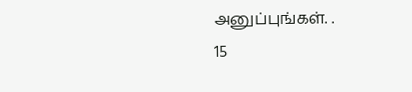அனுப்புங்கள். .
15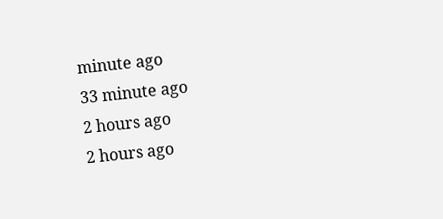minute ago
33 minute ago
2 hours ago
2 hours ago